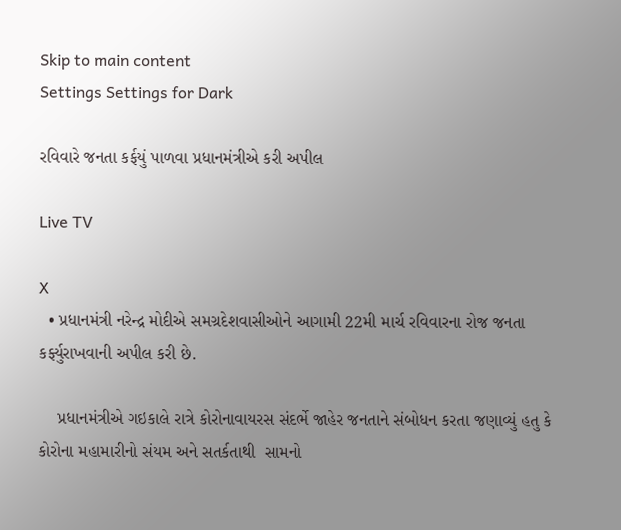Skip to main content
Settings Settings for Dark

રવિવારે જનતા કર્ફયું પાળવા પ્રધાનમંત્રીએ કરી અપીલ

Live TV

X
  • પ્રધાનમંત્રી નરેન્દ્ર મોદીએ સમગ્રદેશવાસીઓને આગામી 22મી માર્ચ રવિવારના રોજ જનતા કર્ફ્યુરાખવાની અપીલ કરી છે.

    પ્રધાનમંત્રીએ ગઇકાલે રાત્રે કોરોનાવાયરસ સંદર્ભે જાહેર જનતાને સંબોધન કરતા જણાવ્યું હતુ કે  કોરોના મહામારીનો સંયમ અને સતર્કતાથી  સામનો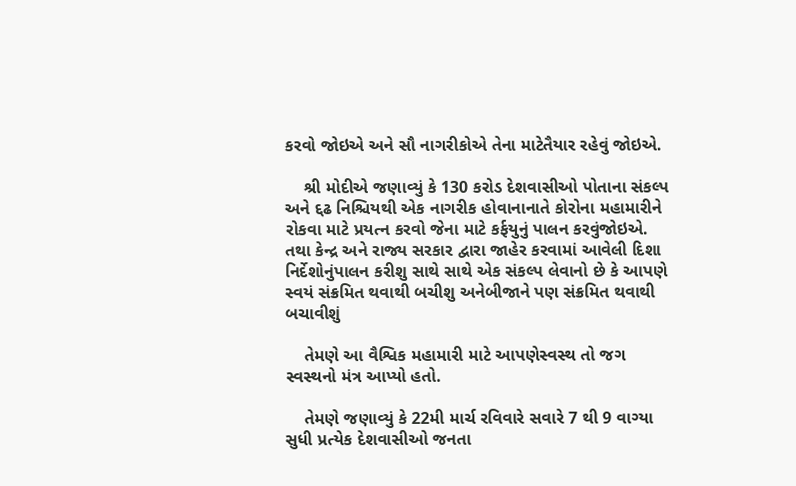કરવો જોઇએ અને સૌ નાગરીકોએ તેના માટેતૈયાર રહેવું જોઇએ.

    શ્રી મોદીએ જણાવ્યું કે 130 કરોડ દેશવાસીઓ પોતાના સંકલ્પ અને દ્દઢ નિશ્ચિયથી એક નાગરીક હોવાનાનાતે કોરોના મહામારીને રોકવા માટે પ્રયત્ન કરવો જેના માટે કર્ફયુનું પાલન કરવુંજોઇએ. તથા કેન્દ્ર અને રાજ્ય સરકાર દ્વારા જાહેર કરવામાં આવેલી દિશા નિર્દેશોનુંપાલન કરીશુ સાથે સાથે એક સંકલ્પ લેવાનો છે કે આપણે સ્વયં સંક્રમિત થવાથી બચીશુ અનેબીજાને પણ સંક્રમિત થવાથી બચાવીશું

    તેમણે આ વૈશ્વિક મહામારી માટે આપણેસ્વસ્થ તો જગ સ્વસ્થનો મંત્ર આપ્યો હતો.

    તેમણે જણાવ્યું કે 22મી માર્ચ રવિવારે સવારે 7 થી 9 વાગ્યા સુધી પ્રત્યેક દેશવાસીઓ જનતા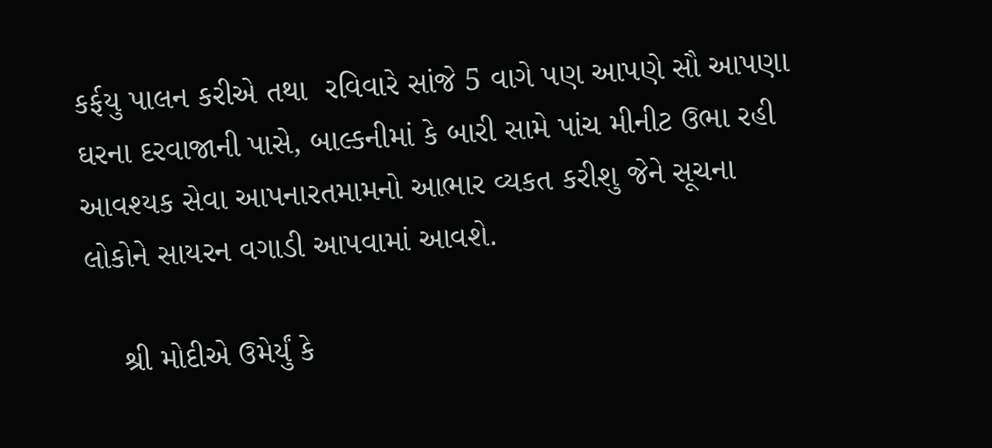કર્ફયુ પાલન કરીએ તથા  રવિવારે સાંજે 5 વાગે પણ આપણે સૌ આપણા ઘરના દરવાજાની પાસે, બાલ્કનીમાં કે બારી સામે પાંચ મીનીટ ઉભા રહી આવશ્યક સેવા આપનારતમામનો આભાર વ્યકત કરીશુ જેને સૂચના લોકોને સાયરન વગાડી આપવામાં આવશે.

    શ્રી મોદીએ ઉમેર્યું કે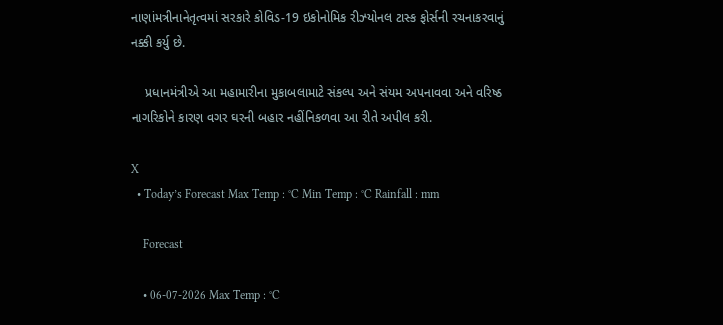નાણાંમત્રીનાનેતૃત્વમાં સરકારે કોવિડ-19 ઇકોનોમિક રીઝ્યોનલ ટાસ્ક ફોર્સની રચનાકરવાનું નક્કી કર્યુ છે.

    પ્રધાનમંત્રીએ આ મહામારીના મુકાબલામાટે સંકલ્પ અને સંયમ અપનાવવા અને વરિષ્ઠ નાગરિકોને કારણ વગર ઘરની બહાર નહીંનિકળવા આ રીતે અપીલ કરી.

X
  • Today’s Forecast Max Temp : °C Min Temp : °C Rainfall : mm

    Forecast

    • 06-07-2026 Max Temp : °C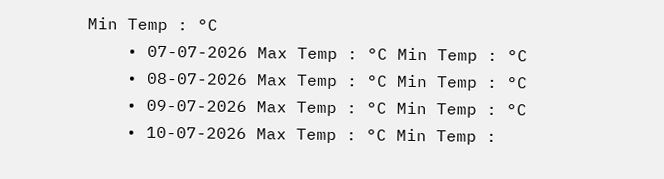Min Temp : °C
    • 07-07-2026 Max Temp : °C Min Temp : °C
    • 08-07-2026 Max Temp : °C Min Temp : °C
    • 09-07-2026 Max Temp : °C Min Temp : °C
    • 10-07-2026 Max Temp : °C Min Temp :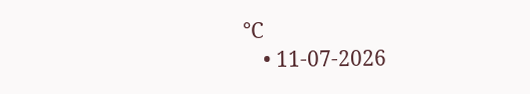°C
    • 11-07-2026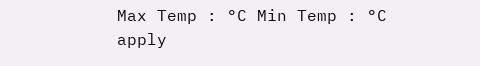Max Temp : °C Min Temp : °C
apply